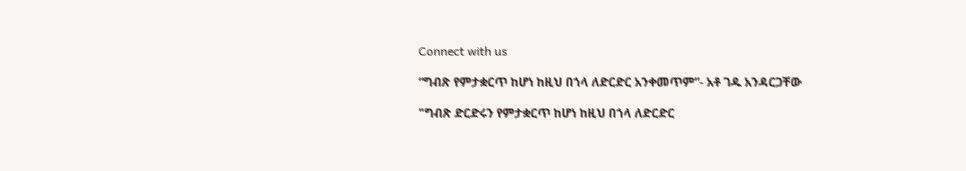Connect with us

“ግብጽ የምታቋርጥ ከሆነ ከዚህ በኀላ ለድርድር አንቀመጥም”- አቶ ገዱ አንዳርጋቸው

"ግብጽ ድርድሩን የምታቋርጥ ከሆነ ከዚህ በኀላ ለድርድር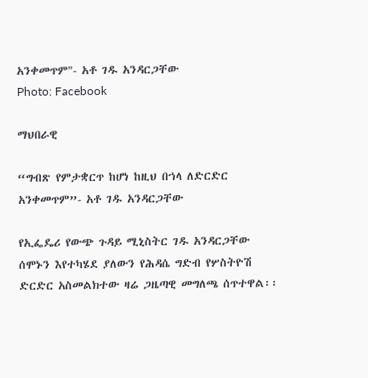አንቀመጥም"- አቶ ገዱ አንዳርጋቸው
Photo: Facebook

ማህበራዊ

“ግብጽ የምታቋርጥ ከሆነ ከዚህ በኀላ ለድርድር አንቀመጥም”- አቶ ገዱ አንዳርጋቸው

የኢፌዴሪ የውጭ ጉዳይ ሚኒስትር ገዱ አንዳርጋቸው ሰሞኑን እየተካሄደ ያለውን የሕዳሴ ግድብ የሦስትዮሽ ድርድር አስመልክተው ዛሬ ጋዜጣዊ መግለጫ ሰጥተዋል፡፡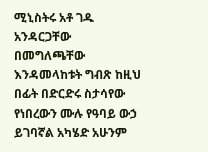ሚኒስትሩ አቶ ገዱ አንዳርጋቸው በመግለጫቸው እንዳመላከቱት ግብጽ ከዚህ በፊት በድርድሩ ስታሳየው የነበረውን ሙሉ የዓባይ ውኃ ይገባኛል አካሄድ አሁንም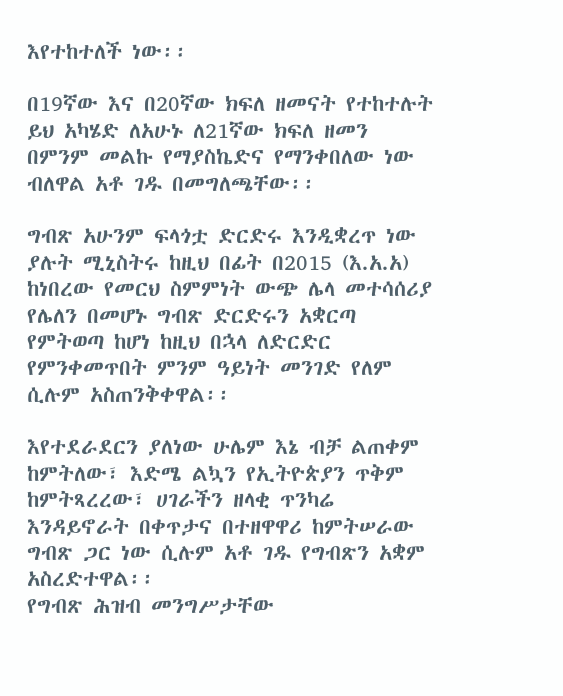እየተከተለች ነው፡፡

በ19ኛው እና በ20ኛው ክፍለ ዘመናት የተከተሉት ይህ አካሄድ ለአሁኑ ለ21ኛው ክፍለ ዘመን በምንም መልኩ የማያስኬድና የማንቀበለው ነው ብለዋል አቶ ገዱ በመግለጫቸው፡፡

ግብጽ አሁንም ፍላጎቷ ድርድሩ እንዲቋረጥ ነው ያሉት ሚኒስትሩ ከዚህ በፊት በ2015 (እ.አ.አ) ከነበረው የመርህ ስምምነት ውጭ ሌላ መተሳሰሪያ የሌለን በመሆኑ ግብጽ ድርድሩን አቋርጣ የምትወጣ ከሆነ ከዚህ በኋላ ለድርድር የምንቀመጥበት ምንም ዓይነት መንገድ የለም ሲሉም አስጠንቅቀዋል፡፡

እየተደራደርን ያለነው ሁሌም እኔ ብቻ ልጠቀም ከምትለው፣ እድሜ ልኳን የኢትዮጵያን ጥቅም ከምትጻረረው፣ ሀገራችን ዘላቂ ጥንካሬ እንዳይኖራት በቀጥታና በተዘዋዋሪ ከምትሠራው ግብጽ ጋር ነው ሲሉም አቶ ገዱ የግብጽን አቋም አስረድተዋል፡፡
የግብጽ ሕዝብ መንግሥታቸው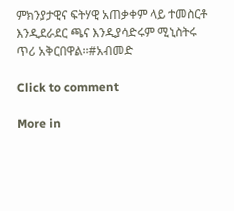ምክንያታዊና ፍትሃዊ አጠቃቀም ላይ ተመስርቶ እንዲደራደር ጫና እንዲያሳድሩም ሚኒስትሩ ጥሪ አቅርበዋል፡፡#አብመድ

Click to comment

More in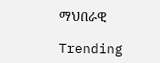ማህበራዊ

Trending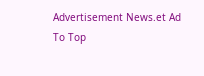Advertisement News.et Ad
To Top